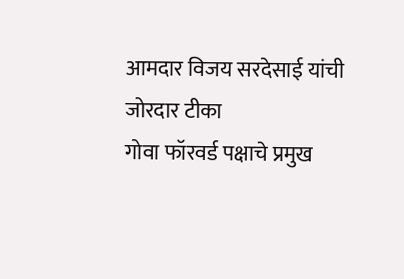आमदार विजय सरदेसाई यांची जोरदार टीका
गोवा फॉरवर्ड पक्षाचे प्रमुख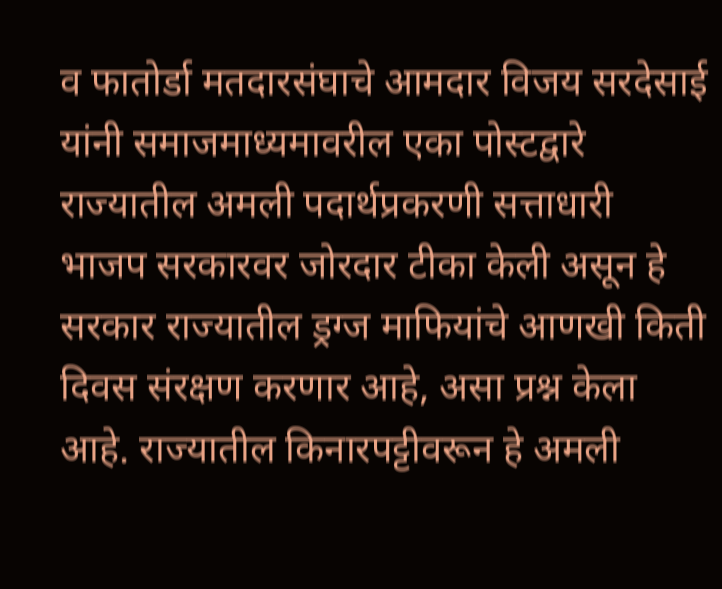व फातोर्डा मतदारसंघाचे आमदार विजय सरदेसाई यांनी समाजमाध्यमावरील एका पोस्टद्वारे राज्यातील अमली पदार्थप्रकरणी सत्ताधारी भाजप सरकारवर जोरदार टीका केली असून हे सरकार राज्यातील ड्रग्ज माफियांचे आणखी किती दिवस संरक्षण करणार आहे, असा प्रश्न केला आहे. राज्यातील किनारपट्टीवरून हे अमली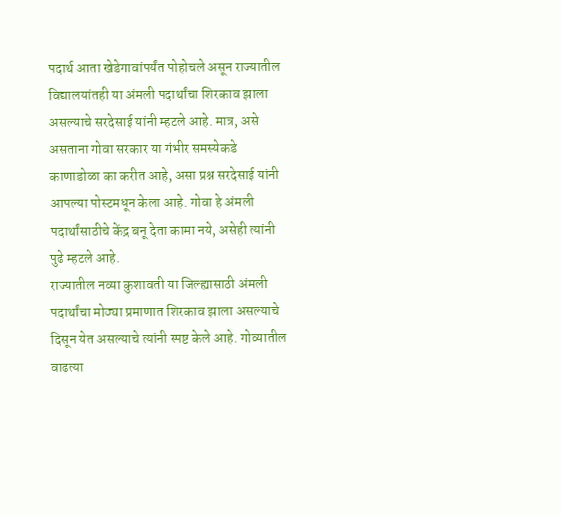पदार्थ आता खेडेगावांपर्यंत पोहोचले असून राज्यातील विद्यालयांतही या अंमली पदार्थांचा शिरकाव झाला असल्याचे सरदेसाई यांनी म्हटले आहे. मात्र, असे असताना गोवा सरकार या गंभीर समस्येकडे काणाडोळा का करीत आहे, असा प्रश्न सरदेसाई यांनी आपल्या पोस्टमधून केला आहे. गोवा हे अंमली पदार्थांसाठीचे केंद्र बनू देता कामा नये, असेही त्यांनी पुढे म्हटले आहे.
राज्यातील नव्या कुशावती या जिल्ह्यासाठी अंमली पदार्थांचा मोठ्या प्रमाणात शिरकाव झाला असल्याचे दिसून येत असल्याचे त्यांनी स्पष्ट केले आहे. गोव्यातील वाढत्या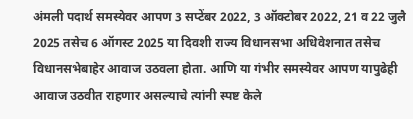अंमली पदार्थ समस्येवर आपण 3 सप्टेंबर 2022, 3 ऑक्टोबर 2022, 21 व 22 जुलै 2025 तसेच 6 ऑगस्ट 2025 या दिवशी राज्य विधानसभा अधिवेशनात तसेच विधानसभेबाहेर आवाज उठवला होता. आणि या गंभीर समस्येवर आपण यापुढेही आवाज उठवीत राहणार असल्याचे त्यांनी स्पष्ट केले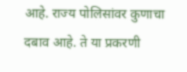आहे. राज्य पोलिसांवर कुणाचा दबाव आहे. ते या प्रकरणी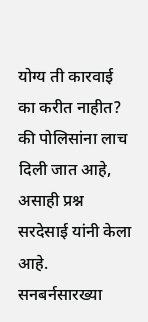योग्य ती कारवाई का करीत नाहीत? की पोलिसांना लाच दिली जात आहे, असाही प्रश्न सरदेसाई यांनी केला आहे.
सनबर्नसारख्या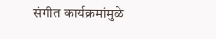संगीत कार्यक्रमांमुळे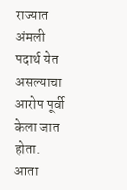राज्यात अंमली पदार्थ येत असल्याचा आरोप पूर्वी केला जात होता. आता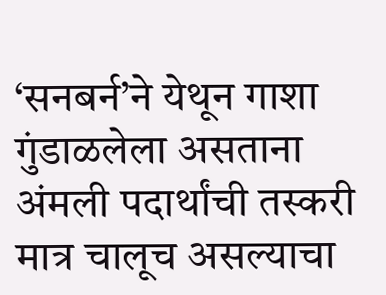‘सनबर्न’ने येथून गाशा गुंडाळलेला असताना अंमली पदार्थांची तस्करी मात्र चालूच असल्याचा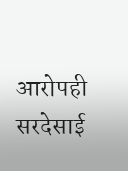आरोपही सरदेसाई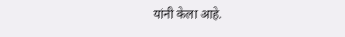यांनी केला आहे.